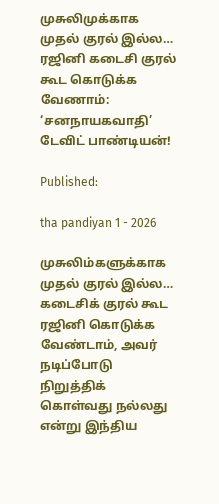முசுலிமுக்காக முதல் குரல் இல்ல… ரஜினி கடைசி குரல் கூட கொடுக்க வேணாம்: ‘சனநாயகவாதி’ டேவிட் பாண்டியன்!

Published:

tha pandiyan 1 - 2026

முசுலிம்களுக்காக முதல் குரல் இல்ல… கடைசிக் குரல் கூட ரஜினி கொடுக்க வேண்டாம், அவர் நடிப்போடு நிறுத்திக் கொள்வது நல்லது என்று இந்திய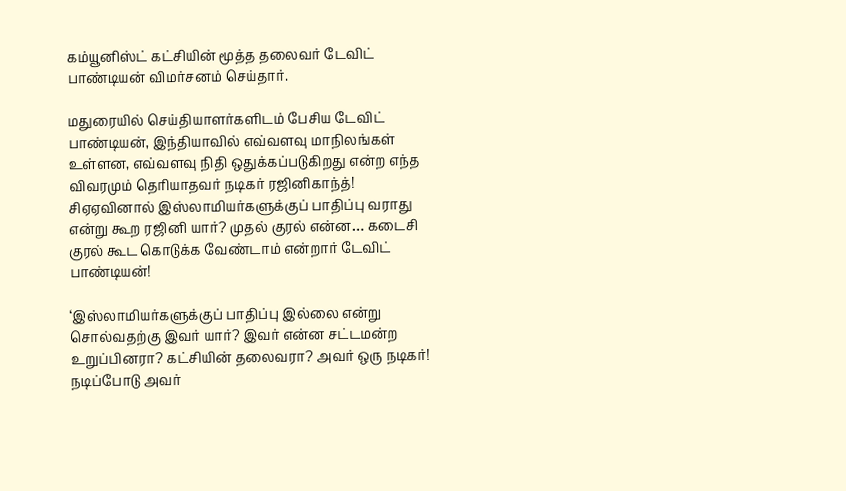கம்யூனிஸ்ட் கட்சியின் மூத்த தலைவர் டேவிட் பாண்டியன் விமர்சனம் செய்தார்.

மதுரையில் செய்தியாளர்களிடம் பேசிய டேவிட் பாண்டியன், இந்தியாவில் எவ்வளவு மாநிலங்கள் உள்ளன, எவ்வளவு நிதி ஒதுக்கப்படுகிறது என்ற எந்த விவரமும் தெரியாதவர் நடிகர் ரஜினிகாந்த்! சிஏஏவினால் இஸ்லாமியர்களுக்குப் பாதிப்பு வராது என்று கூற ரஜினி யார்? முதல் குரல் என்ன… கடைசி குரல் கூட கொடுக்க வேண்டாம் என்றார் டேவிட் பாண்டியன்!

‘இஸ்லாமியர்களுக்குப் பாதிப்பு இல்லை என்று சொல்வதற்கு இவர் யார்? இவர் என்ன சட்டமன்ற உறுப்பினரா? கட்சியின் தலைவரா? அவர் ஒரு நடிகர்! நடிப்போடு அவர்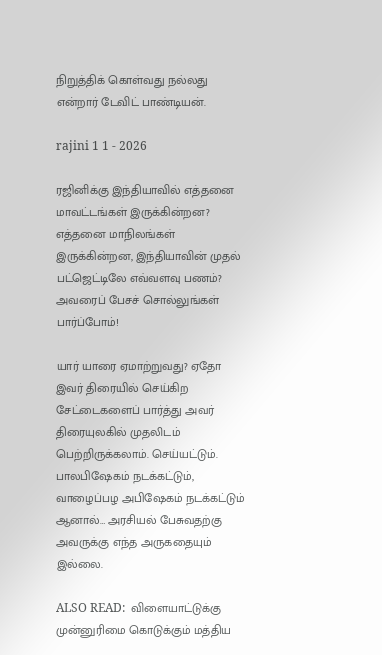நிறுத்திக் கொள்வது நல்லது என்றார் டேவிட் பாண்டியன்.

rajini 1 1 - 2026

ரஜினிக்கு இந்தியாவில் எத்தனை மாவட்டங்கள் இருக்கின்றன? எத்தனை மாநிலங்கள் இருக்கின்றன, இந்தியாவின் முதல் பட்ஜெட்டிலே எவ்வளவு பணம்? அவரைப் பேசச் சொல்லுங்கள் பார்ப்போம்!

யார் யாரை ஏமாற்றுவது? ஏதோ இவர் திரையில் செய்கிற சேட்டைகளைப் பார்த்து அவர் திரையுலகில் முதலிடம் பெற்றிருக்கலாம். செய்யட்டும். பாலபிஷேகம் நடக்கட்டும், வாழைப்பழ அபிஷேகம் நடக்கட்டும் ஆனால்… அரசியல் பேசுவதற்கு அவருக்கு எந்த அருகதையும் இல்லை.

ALSO READ:  விளையாட்டுக்கு முன்னுரிமை கொடுக்கும் மத்திய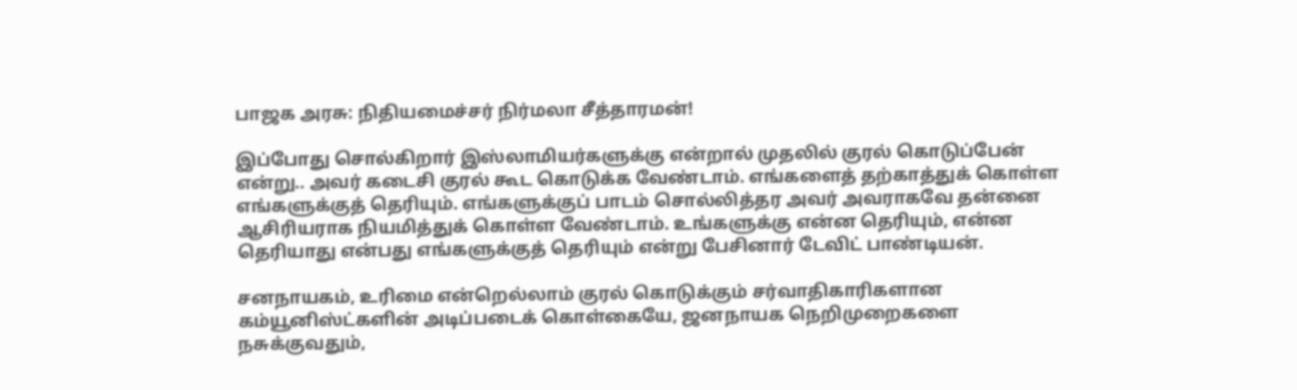பாஜக அரசு: நிதியமைச்சர் நிர்மலா சீத்தாரமன்!

இப்போது சொல்கிறார் இஸ்லாமியர்களுக்கு என்றால் முதலில் குரல் கொடுப்பேன் என்று.. அவர் கடைசி குரல் கூட கொடுக்க வேண்டாம். எங்களைத் தற்காத்துக் கொள்ள எங்களுக்குத் தெரியும். எங்களுக்குப் பாடம் சொல்லித்தர அவர் அவராகவே தன்னை ஆசிரியராக நியமித்துக் கொள்ள வேண்டாம். உங்களுக்கு என்ன தெரியும், என்ன தெரியாது என்பது எங்களுக்குத் தெரியும் என்று பேசினார் டேவிட் பாண்டியன்.

சனநாயகம், உரிமை என்றெல்லாம் குரல் கொடுக்கும் சர்வாதிகாரிகளான கம்யூனிஸ்ட்களின் அடிப்படைக் கொள்கையே, ஜனநாயக நெறிமுறைகளை நசுக்குவதும்,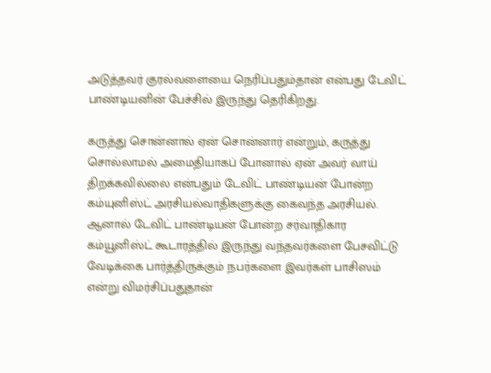அடுத்தவர் குரல்வளையை நெரிப்பதும்தான் என்பது டேவிட் பாண்டியனின் பேச்சில் இருந்து தெரிகிறது.

கருத்து சொன்னால் ஏன் சொன்னார் என்றும், கருத்து சொல்லாமல் அமைதியாகப் போனால் ஏன் அவர் வாய் திறக்கவில்லை என்பதும் டேவிட் பாண்டியன் போன்ற கம்யுனிஸ்ட் அரசியல்வாதிகளுக்கு கைவந்த அரசியல். ஆனால் டேவிட் பாண்டியன் போன்ற சர்வாதிகார கம்யூனிஸ்ட் கூடாரத்தில் இருந்து வந்தவர்களை பேசவிட்டு வேடிக்கை பார்த்திருக்கும் நபர்களை இவர்கள் பாசிஸம் என்று விமர்சிப்பதுதான்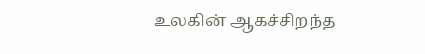உலகின் ஆகச்சிறந்த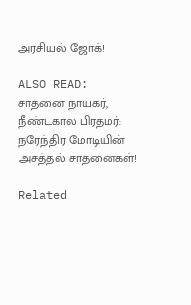அரசியல் ஜோக்!

ALSO READ:  சாதனை நாயகர், நீண்டகால பிரதமர்: நரேந்திர மோடியின் அசத்தல் சாதனைகள்!

Related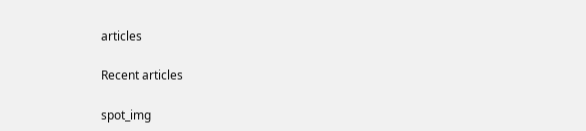articles

Recent articles

spot_img